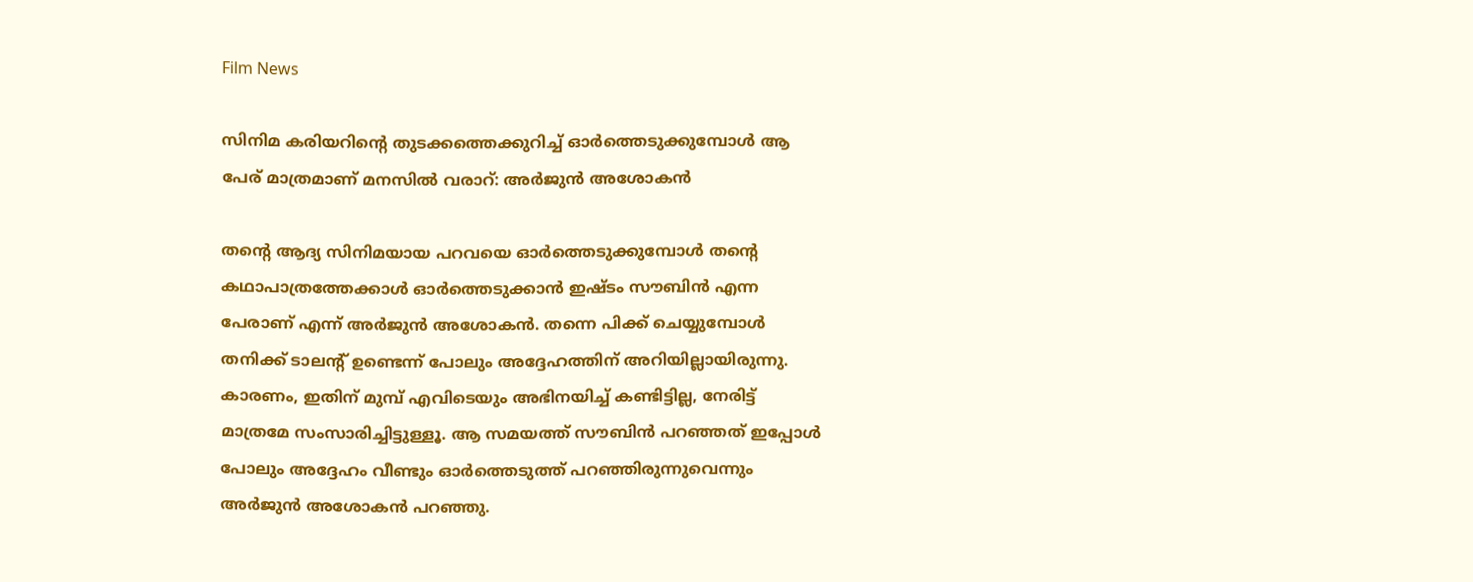Film News

സിനിമ കരിയറിന്‍റെ തുടക്കത്തെക്കുറിച്ച് ഓര്‍ത്തെടുക്കുമ്പോള്‍ ആ പേര് മാത്രമാണ് മനസില്‍ വരാറ്: അർജുൻ അശോകൻ

തന്റെ ആദ്യ സിനിമയായ പറവയെ ഓർത്തെടുക്കുമ്പോൾ തന്റെ കഥാപാത്രത്തേക്കാൾ ഓർത്തെടുക്കാൻ ഇഷ്ടം സൗബിൻ എന്ന പേരാണ് എന്ന് അർജുൻ അശോകൻ. തന്നെ പിക്ക് ചെയ്യുമ്പോൾ തനിക്ക് ടാലന്റ് ഉണ്ടെന്ന് പോലും അദ്ദേഹത്തിന് അറിയില്ലായിരുന്നു. കാരണം, ഇതിന് മുമ്പ് എവിടെയും അഭിനയിച്ച് കണ്ടിട്ടില്ല, നേരിട്ട് മാത്രമേ സംസാരിച്ചിട്ടുള്ളൂ. ആ സമയത്ത് സൗബിൻ പറഞ്ഞത് ഇപ്പോൾ പോലും അദ്ദേഹം വീണ്ടും ഓർത്തെടുത്ത് പറഞ്ഞിരുന്നുവെന്നും അർജുൻ അശോകൻ പറഞ്ഞു.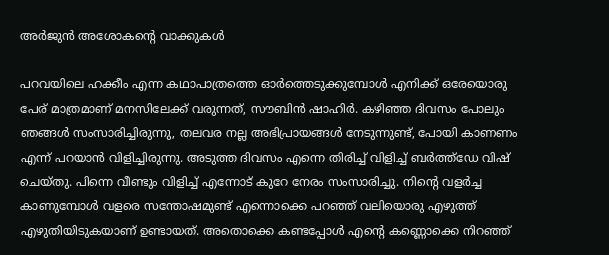അർജുൻ അശോകന്റെ വാക്കുകൾ

പറവയിലെ ഹക്കീം എന്ന കഥാപാത്രത്തെ ഓർത്തെടുക്കുമ്പോൾ എനിക്ക് ഒരേയൊരു പേര് മാത്രമാണ് മനസിലേക്ക് വരുന്നത്, സൗബിൻ ഷാഹിർ. കഴിഞ്ഞ ദിവസം പോലും ഞങ്ങൾ സംസാരിച്ചിരുന്നു, തലവര നല്ല അഭിപ്രായങ്ങൾ നേടുന്നുണ്ട്, പോയി കാണണം എന്ന് പറയാൻ വിളിച്ചിരുന്നു. അടുത്ത ദിവസം എന്നെ തിരിച്ച് വിളിച്ച് ബർത്ത്ഡേ വിഷ് ചെയ്തു. പിന്നെ വീണ്ടും വിളിച്ച് എന്നോട് കുറേ നേരം സംസാരിച്ചു. നിന്റെ വളർച്ച കാണുമ്പോൾ വളരെ സന്തോഷമുണ്ട് എന്നൊക്കെ പറഞ്ഞ് വലിയൊരു എഴുത്ത് എഴുതിയിടുകയാണ് ഉണ്ടായത്. അതൊക്കെ കണ്ടപ്പോൾ എന്റെ കണ്ണൊക്കെ നിറഞ്ഞ്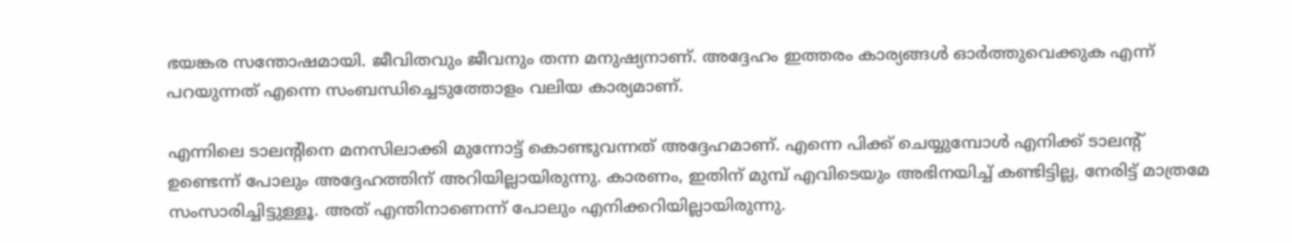ഭയങ്കര സന്തോഷമായി. ജീവിതവും ജീവനും തന്ന മനുഷ്യനാണ്. അദ്ദേഹം ഇത്തരം കാര്യങ്ങൾ ഓർത്തുവെക്കുക എന്ന് പറയുന്നത് എന്നെ സംബന്ധിച്ചെടുത്തോളം വലിയ കാര്യമാണ്.

എന്നിലെ ടാലന്റിനെ മനസിലാക്കി മുന്നോട്ട് കൊണ്ടുവന്നത് അദ്ദേഹമാണ്. എന്നെ പിക്ക് ചെയ്യുമ്പോൾ എനിക്ക് ടാലന്റ് ഉണ്ടെന്ന് പോലും അദ്ദേഹത്തിന് അറിയില്ലായിരുന്നു. കാരണം, ഇതിന് മുമ്പ് എവിടെയും അഭിനയിച്ച് കണ്ടിട്ടില്ല, നേരിട്ട് മാത്രമേ സംസാരിച്ചിട്ടുള്ളൂ. അത് എന്തിനാണെന്ന് പോലും എനിക്കറിയില്ലായിരുന്നു.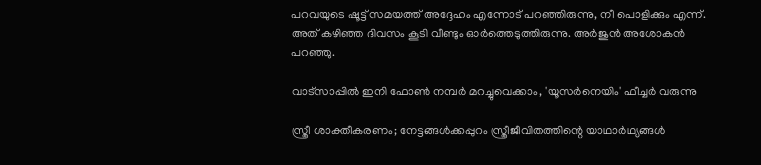പറവയുടെ ഷൂട്ട് സമയത്ത് അദ്ദേഹം എന്നോട് പറഞ്ഞിരുന്നു, നീ പൊളിക്കും എന്ന്. അത് കഴിഞ്ഞ ദിവസം കൂടി വീണ്ടും ഓർത്തെടുത്തിരുന്നു. അർജുൻ അശോകൻ പറഞ്ഞു.

വാട്‌സാപ്പിൽ ഇനി ഫോൺ നമ്പർ മറച്ചുവെക്കാം, 'യൂസർനെയിം' ഫീച്ചർ വരുന്നു

സ്ത്രീ ശാക്തീകരണം; നേട്ടങ്ങള്‍ക്കപ്പുറം സ്ത്രീജീവിതത്തിന്റെ യാഥാര്‍ഥ്യങ്ങള്‍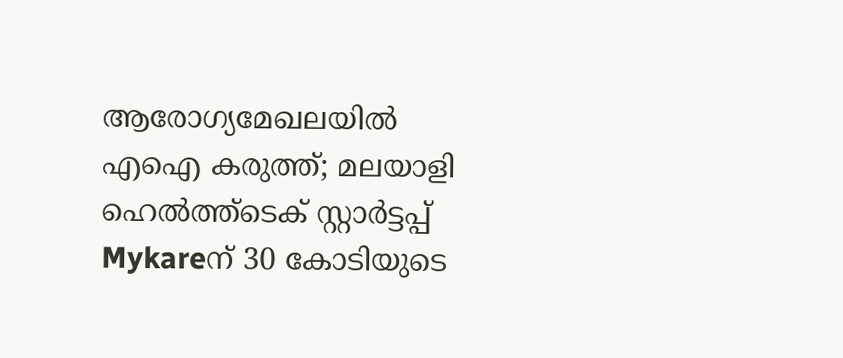ആരോഗ്യമേഖലയിൽ എഐ കരുത്ത്; മലയാളി ഹെൽത്ത്‌ടെക് സ്റ്റാർട്ടപ്പ് Mykareന് 30 കോടിയുടെ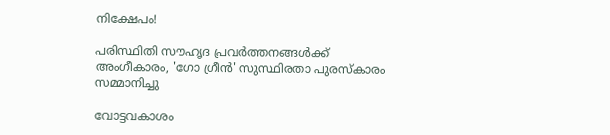നിക്ഷേപം!

പരിസ്ഥിതി സൗഹൃദ പ്രവർത്തനങ്ങൾക്ക് അംഗീകാരം, 'ഗോ ഗ്രീൻ' സുസ്ഥിരതാ പുരസ്കാരം സമ്മാനിച്ചു

വോട്ടവകാശം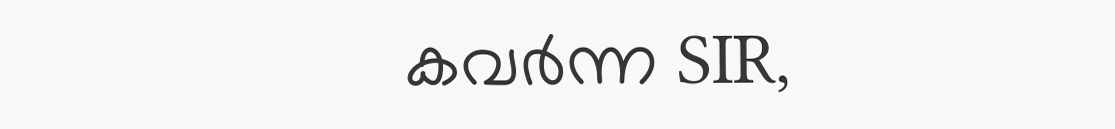കവർന്ന SIR,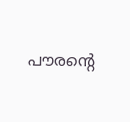പൗരന്റെ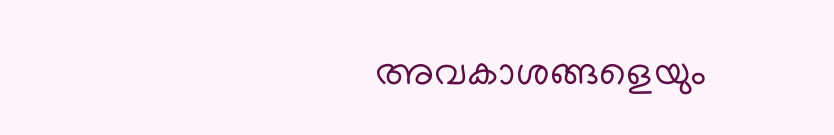അവകാശങ്ങളെയും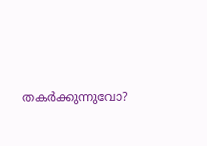തകർക്കുന്നുവോ?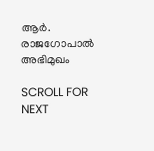ആർ. രാജഗോപാൽ അഭിമുഖം

SCROLL FOR NEXT